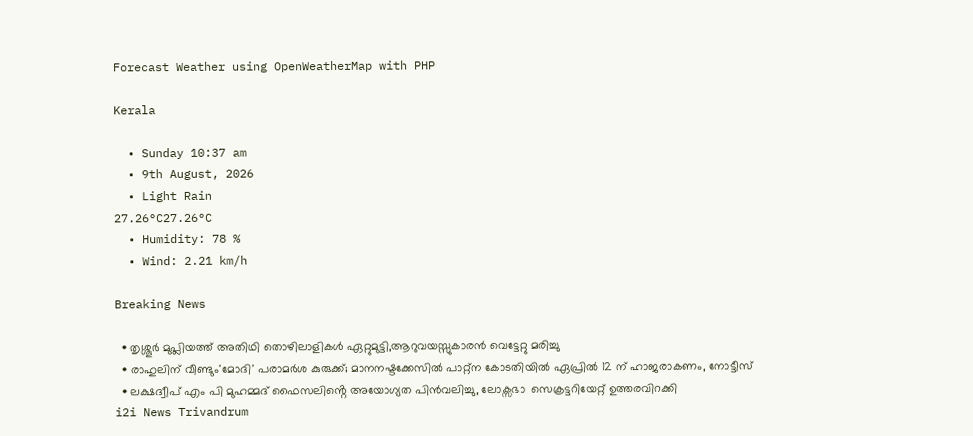Forecast Weather using OpenWeatherMap with PHP

Kerala

  • Sunday 10:37 am
  • 9th August, 2026
  • Light Rain
27.26°C27.26°C
  • Humidity: 78 %
  • Wind: 2.21 km/h

Breaking News

  • തൃശ്ശൂർ മുപ്ലിയത്ത് അതിഥി തൊഴിലാളികൾ ഏറ്റുമുട്ടി,ആറുവയസ്സുകാരൻ വെട്ടേറ്റു മരിച്ചു
  • രാഹുലിന് വീണ്ടും'മോദി' പരാമര്‍ശ കുരുക്ക്; മാനനഷ്ടക്കേസിൽ പാറ്റ്ന കോടതിയിൽ ഏപ്രിൽ 12 ന് ഹാജരാകണം, നോട്ടീസ്
  • ലക്ഷദ്വീപ് എം പി മുഹമ്മദ് ഫൈസലിൻ്റെ അയോഗ്യത പിൻവലിച്ചു, ലോക്സഭാ  സെക്രട്ടറിയേറ്റ് ഉത്തരവിറക്കി
i2i News Trivandrum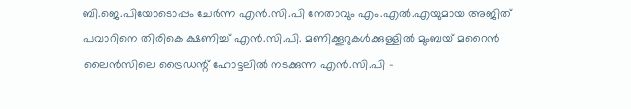ബി.ജെ.പിയോടൊപ്പം ചേർന്ന എൻ.സി.പി നേതാവും എം.എൽ.എയുമായ അജിത് പവാറിനെ തിരികെ ക്ഷണിച്ച് എൻ.സി.പി. മണിക്കൂറുകൾക്കുള്ളിൽ മുംബയ് മറൈൻ ലൈൻസിലെ ട്രൈഡന്റ് ഹോട്ടലിൽ നടക്കുന്ന എൻ.സി.പി -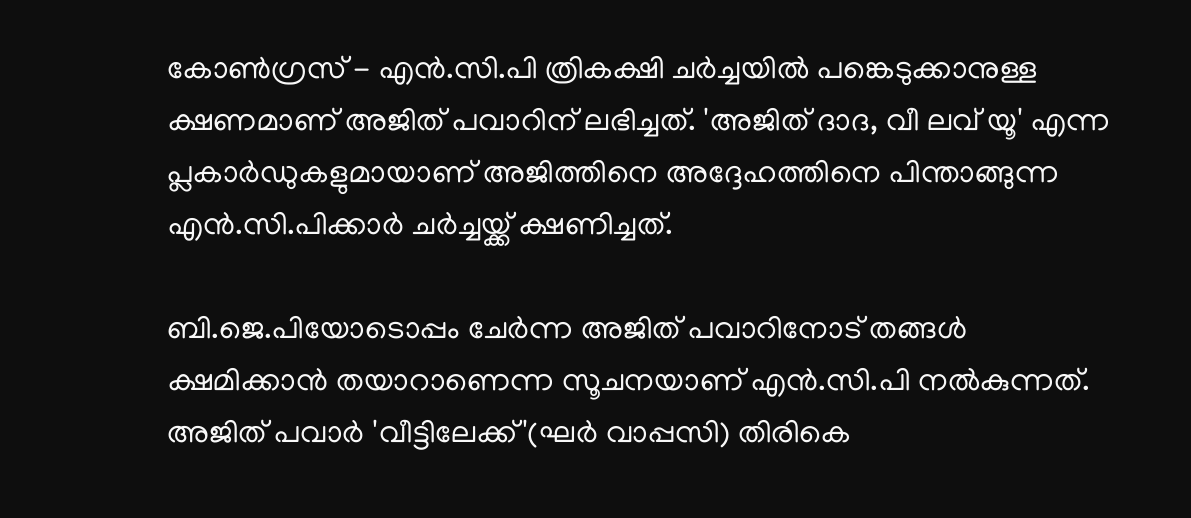കോൺഗ്രസ് - എൻ.സി.പി ത്രികക്ഷി ചർച്ചയിൽ പങ്കെടുക്കാനുള്ള ക്ഷണമാണ് അജിത് പവാറിന് ലഭിച്ചത്. 'അജിത് ദാദ, വീ ലവ് യൂ' എന്ന പ്ലകാർഡുകളുമായാണ് അജിത്തിനെ അദ്ദേഹത്തിനെ പിന്താങ്ങുന്ന എൻ.സി.പിക്കാർ ചർച്ചയ്ക്ക് ക്ഷണിച്ചത്.

ബി.ജെ.പിയോടൊപ്പം ചേർന്ന അജിത് പവാറിനോട് തങ്ങൾ ക്ഷമിക്കാൻ തയാറാണെന്ന സൂചനയാണ് എൻ.സി.പി നൽകുന്നത്. അജിത് പവാർ 'വീട്ടിലേക്ക്'(ഘർ വാപ്പസി) തിരികെ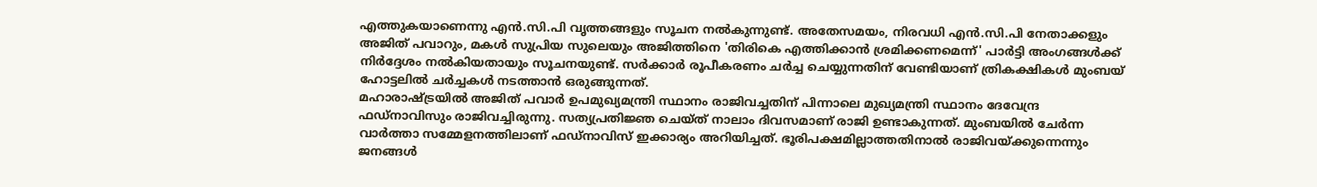എത്തുകയാണെന്നു എൻ.സി.പി വൃത്തങ്ങളും സൂചന നൽകുന്നുണ്ട്. അതേസമയം, നിരവധി എൻ.സി.പി നേതാക്കളും അജിത് പവാറും, മകൾ സുപ്രിയ സുലെയും അജിത്തിനെ 'തിരികെ എത്തിക്കാൻ ശ്രമിക്കണമെന്ന്' പാർട്ടി അംഗങ്ങൾക്ക് നിർദ്ദേശം നൽകിയതായും സൂചനയുണ്ട്. സർക്കാർ രൂപീകരണം ചർച്ച ചെയ്യുന്നതിന് വേണ്ടിയാണ് ത്രികക്ഷികൾ മുംബയ് ഹോട്ടലിൽ ചർച്ചകൾ നടത്താൻ ഒരുങ്ങുന്നത്.
മഹാരാഷ്ട്രയിൽ അജിത് പവാർ ഉപമുഖ്യമന്ത്രി സ്ഥാനം രാജിവച്ചതിന് പിന്നാലെ മുഖ്യമന്ത്രി സ്ഥാനം ദേവേന്ദ്ര ഫഡ്നാവിസും രാജിവച്ചിരുന്നു. സത്യപ്രതിജ്ഞ ചെയ്ത് നാലാം ദിവസമാണ് രാജി ഉണ്ടാകുന്നത്. മുംബയിൽ ചേർന്ന വാർത്താ സമ്മേളനത്തിലാണ് ഫഡ്നാവിസ് ഇക്കാര്യം അറിയിച്ചത്. ഭൂരിപക്ഷമില്ലാത്തതിനാൽ രാജിവയ്ക്കുന്നെന്നും ജനങ്ങൾ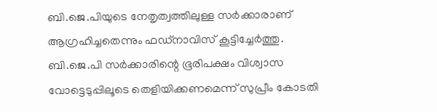ബി.ജെ.പിയുടെ നേതൃത്വത്തിലുള്ള സർക്കാരാണ് ആഗ്രഹിച്ചതെന്നും ഫഡ്നാവിസ് കൂട്ടിച്ചേർത്തു. ബി.ജെ.പി സർക്കാരിന്റെ ഭൂരിപക്ഷം വിശ്വാസ വോട്ടെടുപ്പിലൂടെ തെളിയിക്കണമെന്ന് സുപ്രീം കോടതി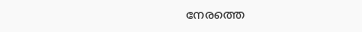നേരത്തെ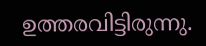ഉത്തരവിട്ടിരുന്നു.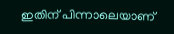ഇതിന് പിന്നാലെയാണ്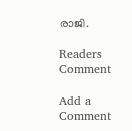രാജി.

Readers Comment

Add a Comment